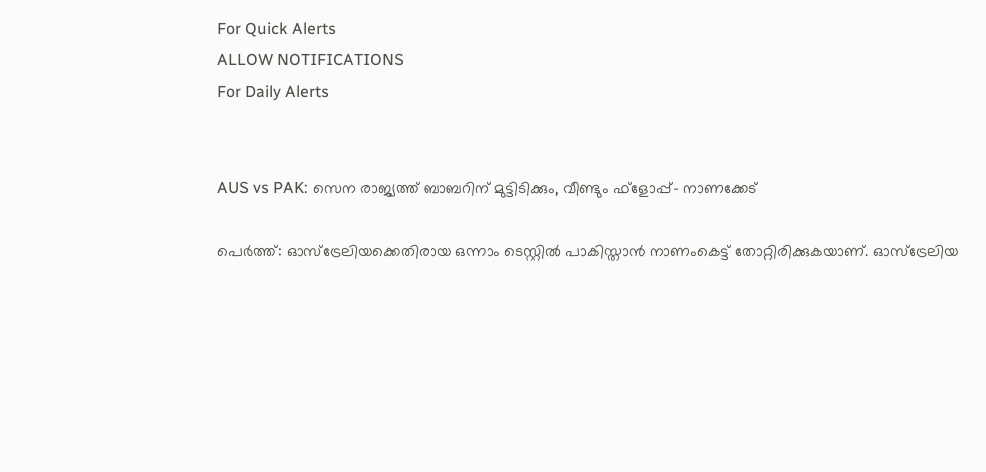For Quick Alerts
ALLOW NOTIFICATIONS
For Daily Alerts


AUS vs PAK: സെന രാജ്യത്ത് ബാബറിന് മുട്ടിടിക്കും, വീണ്ടും ഫ്‌ളോപ്പ്- നാണക്കേട്

പെര്‍ത്ത്: ഓസ്‌ട്രേലിയക്കെതിരായ ഒന്നാം ടെസ്റ്റില്‍ പാകിസ്താന്‍ നാണംകെട്ട് തോറ്റിരിക്കുകയാണ്. ഓസ്‌ട്രേലിയ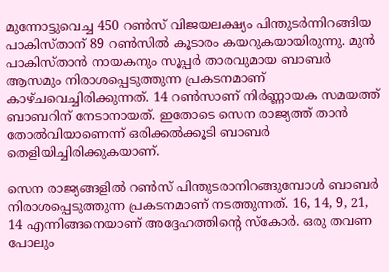മുന്നോട്ടുവെച്ച 450 റണ്‍സ് വിജയലക്ഷ്യം പിന്തുടര്‍ന്നിറങ്ങിയ പാകിസ്താന് 89 റണ്‍സില്‍ കൂടാരം കയറുകയായിരുന്നു. മുന്‍ പാകിസ്താന്‍ നായകനും സൂപ്പര്‍ താരവുമായ ബാബര്‍ ആസമും നിരാശപ്പെടുത്തുന്ന പ്രകടനമാണ് കാഴ്ചവെച്ചിരിക്കുന്നത്. 14 റണ്‍സാണ് നിര്‍ണ്ണായക സമയത്ത് ബാബറിന് നേടാനായത്. ഇതോടെ സെന രാജ്യത്ത് താന്‍ തോല്‍വിയാണെന്ന് ഒരിക്കല്‍ക്കൂടി ബാബര്‍ തെളിയിച്ചിരിക്കുകയാണ്.

സെന രാജ്യങ്ങളില്‍ റണ്‍സ് പിന്തുടരാനിറങ്ങുമ്പോള്‍ ബാബര്‍ നിരാശപ്പെടുത്തുന്ന പ്രകടനമാണ് നടത്തുന്നത്. 16, 14, 9, 21, 14 എന്നിങ്ങനെയാണ് അദ്ദേഹത്തിന്റെ സ്‌കോര്‍. ഒരു തവണ പോലും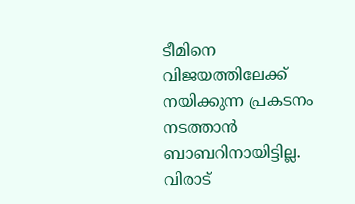ടീമിനെ വിജയത്തിലേക്ക് നയിക്കുന്ന പ്രകടനം നടത്താന്‍ ബാബറിനായിട്ടില്ല. വിരാട്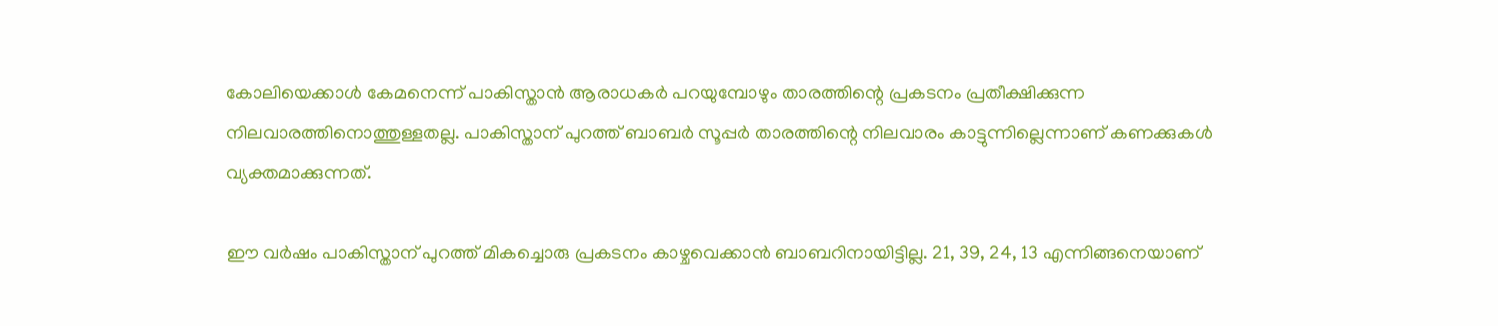കോലിയെക്കാള്‍ കേമനെന്ന് പാകിസ്താന്‍ ആരാധകര്‍ പറയുമ്പോഴും താരത്തിന്റെ പ്രകടനം പ്രതീക്ഷിക്കുന്ന നിലവാരത്തിനൊത്തുള്ളതല്ല. പാകിസ്താന് പുറത്ത് ബാബര്‍ സൂപ്പര്‍ താരത്തിന്റെ നിലവാരം കാട്ടുന്നില്ലെന്നാണ് കണക്കുകള്‍ വ്യക്തമാക്കുന്നത്.

ഈ വര്‍ഷം പാകിസ്താന് പുറത്ത് മികച്ചൊരു പ്രകടനം കാഴ്ചവെക്കാന്‍ ബാബറിനായിട്ടില്ല. 21, 39, 24, 13 എന്നിങ്ങനെയാണ്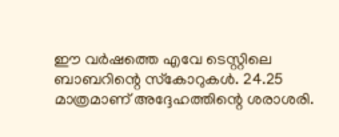ഈ വര്‍ഷത്തെ എവേ ടെസ്റ്റിലെ ബാബറിന്റെ സ്‌കോറുകള്‍. 24.25 മാത്രമാണ് അദ്ദേഹത്തിന്റെ ശരാശരി.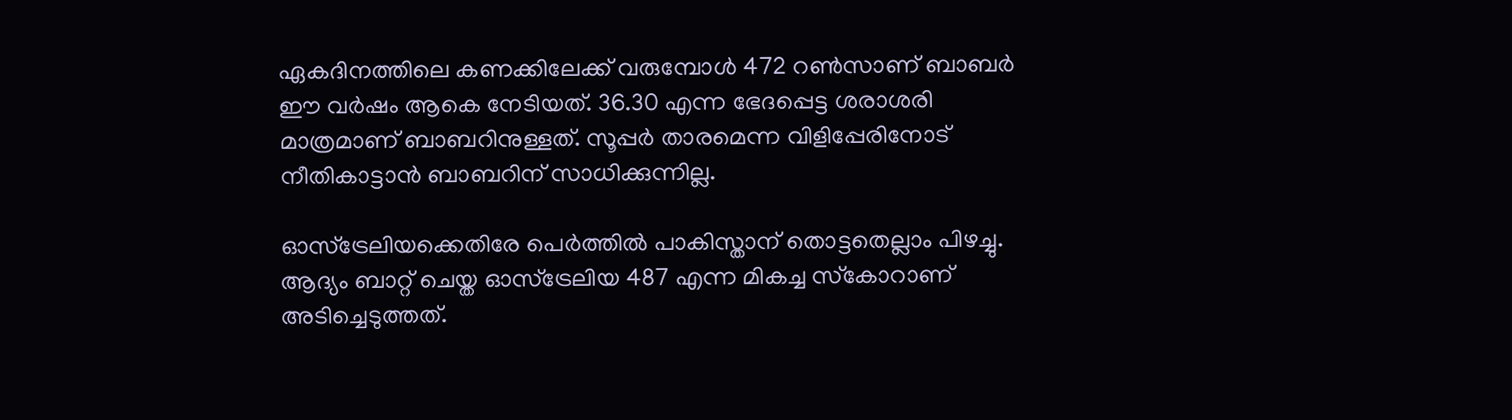ഏകദിനത്തിലെ കണക്കിലേക്ക് വരുമ്പോള്‍ 472 റണ്‍സാണ് ബാബര്‍ ഈ വര്‍ഷം ആകെ നേടിയത്. 36.30 എന്ന ഭേദപ്പെട്ട ശരാശരി മാത്രമാണ് ബാബറിനുള്ളത്. സൂപ്പര്‍ താരമെന്ന വിളിപ്പേരിനോട് നീതികാട്ടാന്‍ ബാബറിന് സാധിക്കുന്നില്ല.

ഓസ്‌ട്രേലിയക്കെതിരേ പെര്‍ത്തില്‍ പാകിസ്താന് തൊട്ടതെല്ലാം പിഴച്ചു. ആദ്യം ബാറ്റ് ചെയ്ത ഓസ്‌ട്രേലിയ 487 എന്ന മികച്ച സ്‌കോറാണ് അടിച്ചെടുത്തത്.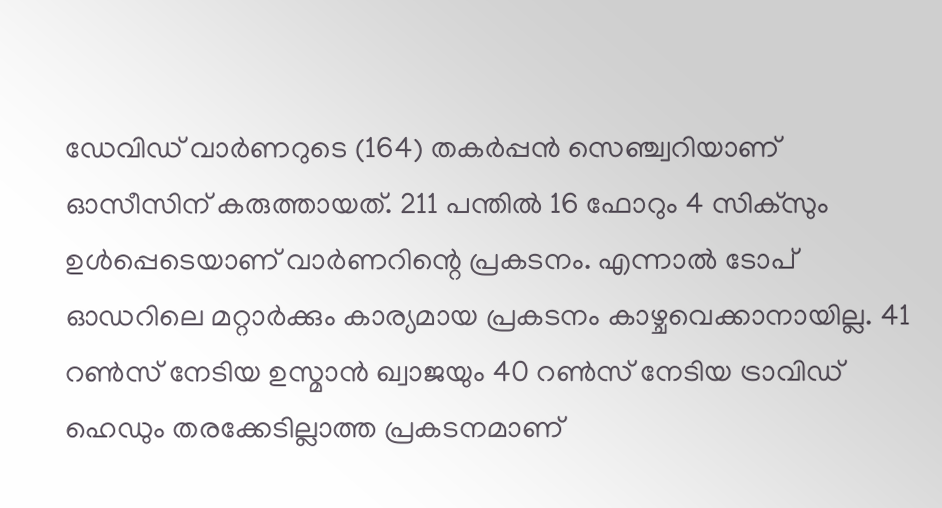ഡേവിഡ് വാര്‍ണറുടെ (164) തകര്‍പ്പന്‍ സെഞ്ച്വറിയാണ് ഓസീസിന് കരുത്തായത്. 211 പന്തില്‍ 16 ഫോറും 4 സിക്‌സും ഉള്‍പ്പെടെയാണ് വാര്‍ണറിന്റെ പ്രകടനം. എന്നാല്‍ ടോപ് ഓഡറിലെ മറ്റാര്‍ക്കും കാര്യമായ പ്രകടനം കാഴ്ചവെക്കാനായില്ല. 41 റണ്‍സ് നേടിയ ഉസ്മാന്‍ ഖ്വാജയും 40 റണ്‍സ് നേടിയ ട്രാവിഡ് ഹെഡും തരക്കേടില്ലാത്ത പ്രകടനമാണ്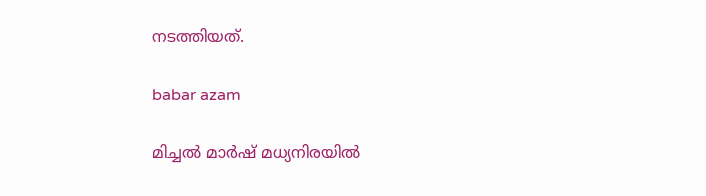നടത്തിയത്.

babar azam

മിച്ചല്‍ മാര്‍ഷ് മധ്യനിരയില്‍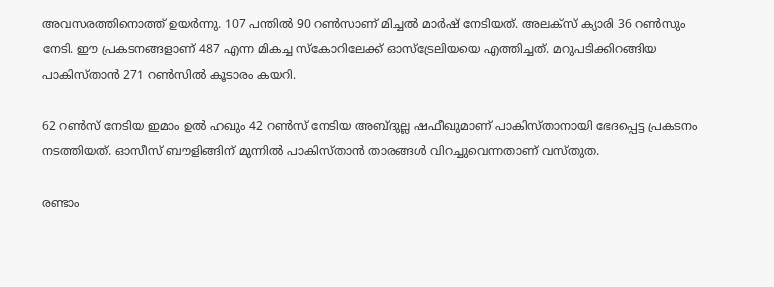അവസരത്തിനൊത്ത് ഉയര്‍ന്നു. 107 പന്തില്‍ 90 റണ്‍സാണ് മിച്ചല്‍ മാര്‍ഷ് നേടിയത്. അലക്‌സ് ക്യാരി 36 റണ്‍സും നേടി. ഈ പ്രകടനങ്ങളാണ് 487 എന്ന മികച്ച സ്‌കോറിലേക്ക് ഓസ്‌ട്രേലിയയെ എത്തിച്ചത്. മറുപടിക്കിറങ്ങിയ പാകിസ്താന്‍ 271 റണ്‍സില്‍ കൂടാരം കയറി.

62 റണ്‍സ് നേടിയ ഇമാം ഉല്‍ ഹഖും 42 റണ്‍സ് നേടിയ അബ്ദുല്ല ഷഫീഖുമാണ് പാകിസ്താനായി ഭേദപ്പെട്ട പ്രകടനം നടത്തിയത്. ഓസീസ് ബൗളിങ്ങിന് മുന്നില്‍ പാകിസ്താന്‍ താരങ്ങള്‍ വിറച്ചുവെന്നതാണ് വസ്തുത.

രണ്ടാം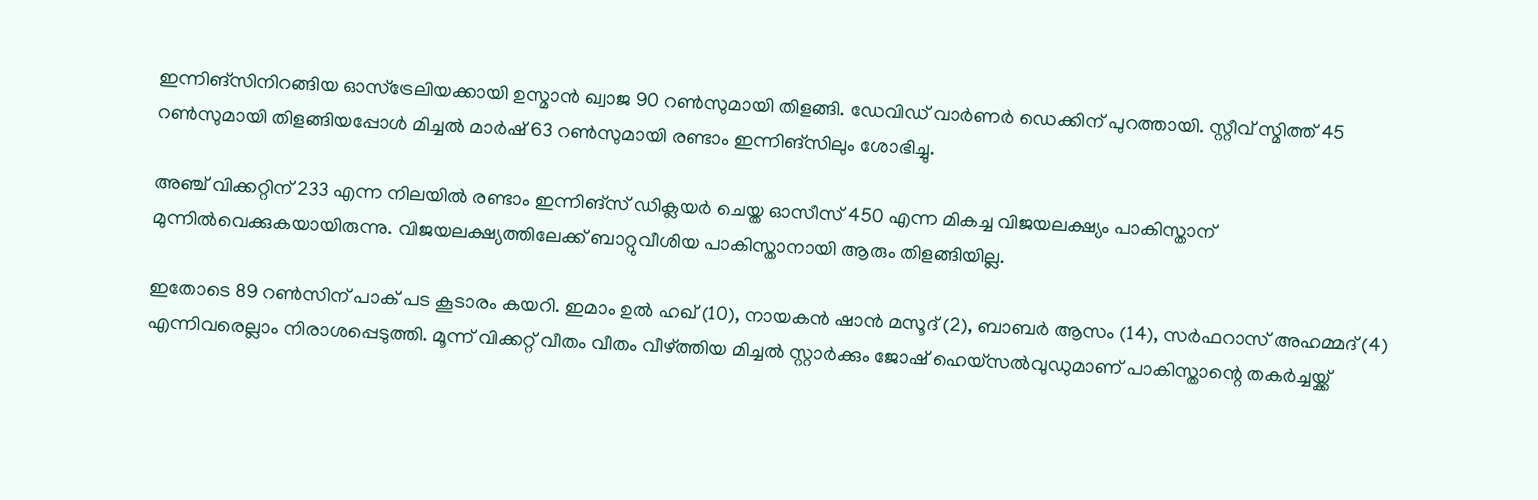ഇന്നിങ്‌സിനിറങ്ങിയ ഓസ്‌ട്രേലിയക്കായി ഉസ്മാന്‍ ഖ്വാജ 90 റണ്‍സുമായി തിളങ്ങി. ഡേവിഡ് വാര്‍ണര്‍ ഡെക്കിന് പുറത്തായി. സ്റ്റീവ് സ്മിത്ത് 45 റണ്‍സുമായി തിളങ്ങിയപ്പോള്‍ മിച്ചല്‍ മാര്‍ഷ് 63 റണ്‍സുമായി രണ്ടാം ഇന്നിങ്‌സിലും ശോഭിച്ചു.

അഞ്ച് വിക്കറ്റിന് 233 എന്ന നിലയില്‍ രണ്ടാം ഇന്നിങ്‌സ് ഡിക്ലയര്‍ ചെയ്ത ഓസീസ് 450 എന്ന മികച്ച വിജയലക്ഷ്യം പാകിസ്താന് മുന്നില്‍വെക്കുകയായിരുന്നു. വിജയലക്ഷ്യത്തിലേക്ക് ബാറ്റുവീശിയ പാകിസ്താനായി ആരും തിളങ്ങിയില്ല.

ഇതോടെ 89 റണ്‍സിന് പാക് പട കൂടാരം കയറി. ഇമാം ഉല്‍ ഹഖ് (10), നായകന്‍ ഷാന്‍ മസൂദ് (2), ബാബര്‍ ആസം (14), സര്‍ഫറാസ് അഹമ്മദ് (4) എന്നിവരെല്ലാം നിരാശപ്പെടുത്തി. മൂന്ന് വിക്കറ്റ് വീതം വീതം വീഴ്ത്തിയ മിച്ചല്‍ സ്റ്റാര്‍ക്കും ജോഷ് ഹെയ്‌സല്‍വുഡുമാണ് പാകിസ്താന്റെ തകര്‍ച്ചയ്ക്ക്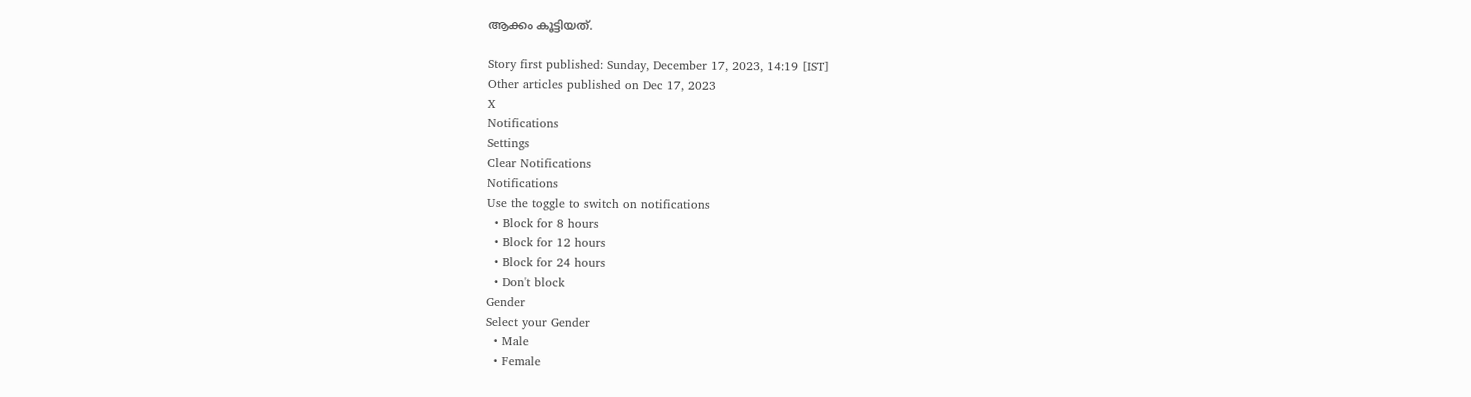ആക്കം കൂട്ടിയത്.

Story first published: Sunday, December 17, 2023, 14:19 [IST]
Other articles published on Dec 17, 2023
X
Notifications
Settings
Clear Notifications
Notifications
Use the toggle to switch on notifications
  • Block for 8 hours
  • Block for 12 hours
  • Block for 24 hours
  • Don't block
Gender
Select your Gender
  • Male
  • Female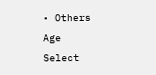• Others
Age
Select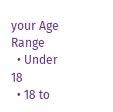your Age Range
  • Under 18
  • 18 to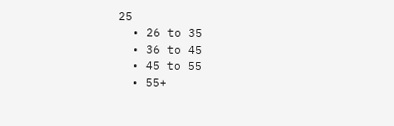25
  • 26 to 35
  • 36 to 45
  • 45 to 55
  • 55+